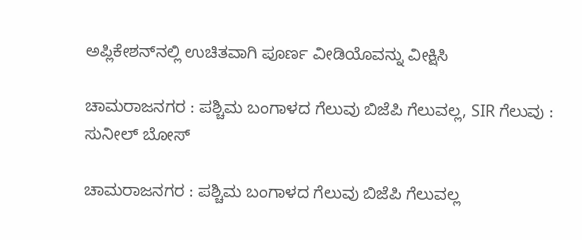ಅಪ್ಲಿಕೇಶನ್‌ನಲ್ಲಿ ಉಚಿತವಾಗಿ ಪೂರ್ಣ ವೀಡಿಯೊವನ್ನು ವೀಕ್ಷಿಸಿ

ಚಾಮರಾಜನಗರ : ಪಶ್ಚಿಮ ಬಂಗಾಳದ ಗೆಲುವು ಬಿಜೆಪಿ ಗೆಲುವಲ್ಲ, SIR ಗೆಲುವು : ಸುನೀಲ್ ಬೋಸ್

ಚಾಮರಾಜನಗರ : ಪಶ್ಚಿಮ ಬಂಗಾಳದ ಗೆಲುವು ಬಿಜೆಪಿ ಗೆಲುವಲ್ಲ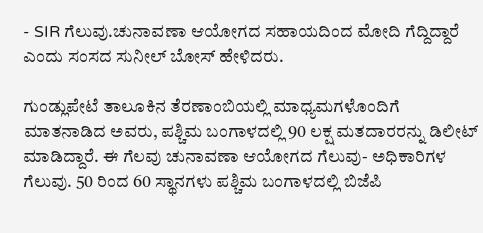- SIR ಗೆಲುವು.ಚುನಾವಣಾ ಆಯೋಗದ ಸಹಾಯದಿಂದ ಮೋದಿ ಗೆದ್ದಿದ್ದಾರೆ ಎಂದು ಸಂಸದ ಸುನೀಲ್ ಬೋಸ್ ಹೇಳಿದರು.

ಗುಂಡ್ಲುಪೇಟೆ ತಾಲೂಕಿನ ತೆರಣಾಂಬಿಯಲ್ಲಿ ಮಾಧ್ಯಮಗಳೊಂದಿಗೆ ಮಾತನಾಡಿದ ಅವರು, ಪಶ್ಚಿಮ ಬಂಗಾಳದಲ್ಲಿ 90 ಲಕ್ಷ ಮತದಾರರನ್ನು ಡಿಲೀಟ್ ಮಾಡಿದ್ದಾರೆ. ಈ ಗೆಲವು ಚುನಾವಣಾ ಆಯೋಗದ ಗೆಲುವು- ಅಧಿಕಾರಿಗಳ ಗೆಲುವು. 50 ರಿಂದ 60 ಸ್ಥಾನಗಳು ಪಶ್ಚಿಮ ಬಂಗಾಳದಲ್ಲಿ ಬಿಜೆಪಿ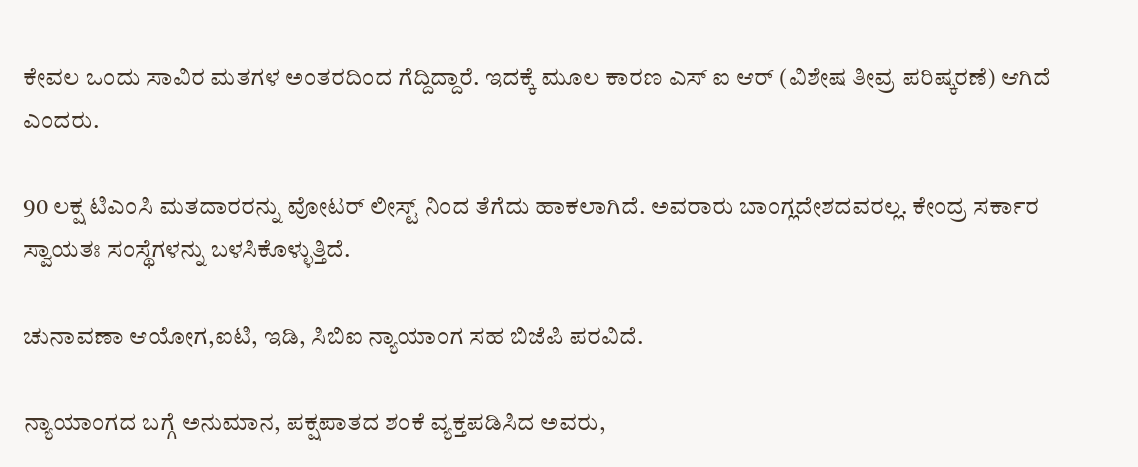ಕೇವಲ ಒಂದು ಸಾವಿರ ಮತಗಳ ಅಂತರದಿಂದ ಗೆದ್ದಿದ್ದಾರೆ. ಇದಕ್ಕೆ ಮೂಲ ಕಾರಣ ಎಸ್ ಐ ಆರ್ (ವಿಶೇಷ ತೀವ್ರ ಪರಿಷ್ಕರಣೆ) ಆಗಿದೆ ಎಂದರು.

90 ಲಕ್ಷ ಟಿಎಂಸಿ ಮತದಾರರನ್ನು ವೋಟರ್ ಲೀಸ್ಟ್ ನಿಂದ ತೆಗೆದು ಹಾಕಲಾಗಿದೆ. ಅವರಾರು ಬಾಂಗ್ಲದೇಶದವರಲ್ಲ. ಕೇಂದ್ರ ಸರ್ಕಾರ ಸ್ವಾಯತಃ ಸಂಸ್ಥೆಗಳನ್ನು ಬಳಸಿಕೊಳ್ಳುತ್ತಿದೆ.

ಚುನಾವಣಾ ಆಯೋಗ,ಐಟಿ, ಇಡಿ, ಸಿಬಿಐ ನ್ಯಾಯಾಂಗ ಸಹ ಬಿಜೆಪಿ ಪರವಿದೆ.

ನ್ಯಾಯಾಂಗದ ಬಗ್ಗೆ ಅನುಮಾನ, ಪಕ್ಷಪಾತದ ಶಂಕೆ ವ್ಯಕ್ತಪಡಿಸಿದ ಅವರು,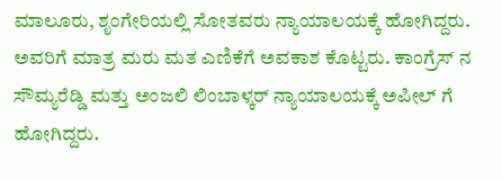ಮಾಲೂರು, ಶೃಂಗೇರಿಯಲ್ಲಿ ಸೋತವರು ನ್ಯಾಯಾಲಯಕ್ಕೆ ಹೋಗಿದ್ದರು. ಅವರಿಗೆ ಮಾತ್ರ ಮರು ಮತ ಎಣಿಕೆಗೆ ಅವಕಾಶ ಕೊಟ್ಟರು. ಕಾಂಗ್ರೆಸ್ ನ ಸೌಮ್ಯರೆಡ್ಡಿ ಮತ್ತು ಅಂಜಲಿ ಲಿಂಬಾಳ್ಕರ್ ನ್ಯಾಯಾಲಯಕ್ಕೆ ಅಪೀಲ್ ಗೆ ಹೋಗಿದ್ದರು.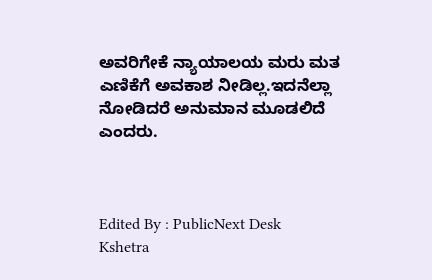ಅವರಿಗೇಕೆ ನ್ಯಾಯಾಲಯ ಮರು ಮತ ಎಣಿಕೆಗೆ ಅವಕಾಶ ನೀಡಿಲ್ಲ.ಇದನೆಲ್ಲಾ ನೋಡಿದರೆ ಅನುಮಾನ ಮೂಡಲಿದೆ ಎಂದರು.



Edited By : PublicNext Desk
Kshetra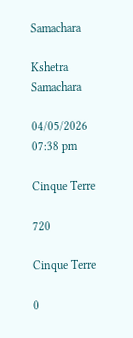Samachara

Kshetra Samachara

04/05/2026 07:38 pm

Cinque Terre

720

Cinque Terre

0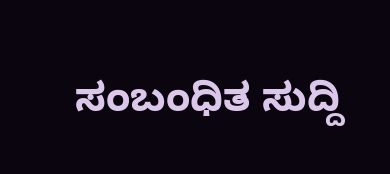ಸಂಬಂಧಿತ ಸುದ್ದಿ